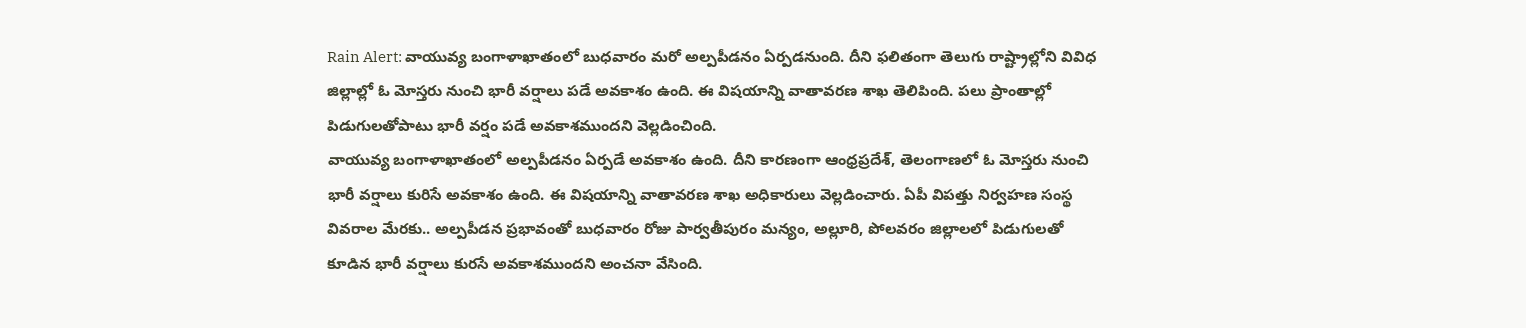Rain Alert: వాయువ్య బంగాళాఖాతంలో బుధవారం మరో అల్పపీడనం ఏర్పడనుంది. దీని ఫలితంగా తెలుగు రాష్ట్రాల్లోని వివిధ జిల్లాల్లో ఓ మోస్తరు నుంచి భారీ వర్షాలు పడే అవకాశం ఉంది. ఈ విషయాన్ని వాతావరణ శాఖ తెలిపింది. పలు ప్రాంతాల్లో పిడుగులతోపాటు భారీ వర్షం పడే అవకాశముందని వెల్లడించింది.
వాయువ్య బంగాళాఖాతంలో అల్పపీడనం ఏర్పడే అవకాశం ఉంది. దీని కారణంగా ఆంధ్రప్రదేశ్, తెలంగాణలో ఓ మోస్తరు నుంచి భారీ వర్షాలు కురిసే అవకాశం ఉంది. ఈ విషయాన్ని వాతావరణ శాఖ అధికారులు వెల్లడించారు. ఏపీ విపత్తు నిర్వహణ సంస్థ వివరాల మేరకు.. అల్పపీడన ప్రభావంతో బుధవారం రోజు పార్వతీపురం మన్యం, అల్లూరి, పోలవరం జిల్లాలలో పిడుగులతో కూడిన భారీ వర్షాలు కురసే అవకాశముందని అంచనా వేసింది.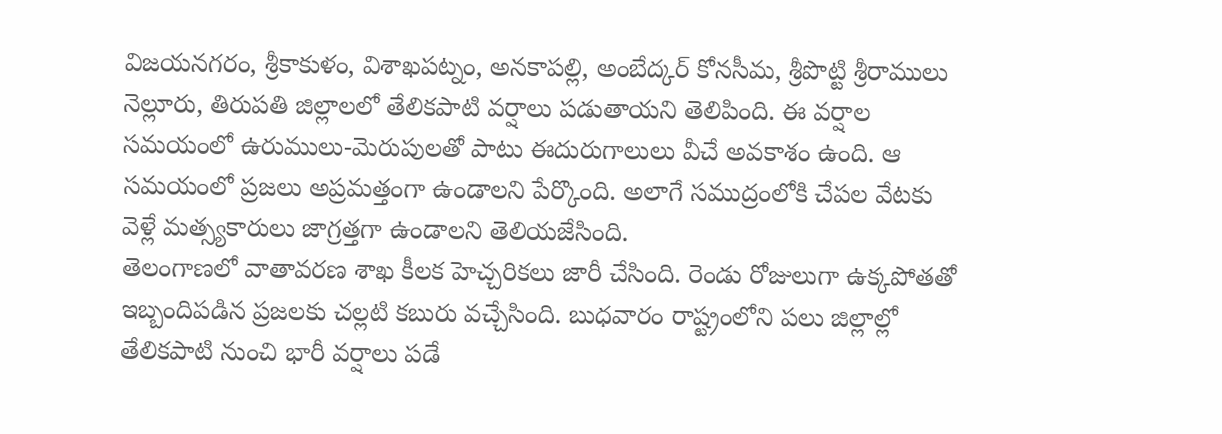విజయనగరం, శ్రీకాకుళం, విశాఖపట్నం, అనకాపల్లి, అంబేద్కర్ కోనసీమ, శ్రీపొట్టి శ్రీరాములు నెల్లూరు, తిరుపతి జిల్లాలలో తేలికపాటి వర్షాలు పడుతాయని తెలిపింది. ఈ వర్షాల సమయంలో ఉరుములు-మెరుపులతో పాటు ఈదురుగాలులు వీచే అవకాశం ఉంది. ఆ సమయంలో ప్రజలు అప్రమత్తంగా ఉండాలని పేర్కొంది. అలాగే సముద్రంలోకి చేపల వేటకు వెళ్లే మత్స్యకారులు జాగ్రత్తగా ఉండాలని తెలియజేసింది.
తెలంగాణలో వాతావరణ శాఖ కీలక హెచ్చరికలు జారీ చేసింది. రెండు రోజులుగా ఉక్కపోతతో ఇబ్బందిపడిన ప్రజలకు చల్లటి కబురు వచ్చేసింది. బుధవారం రాష్ట్రంలోని పలు జిల్లాల్లో తేలికపాటి నుంచి భారీ వర్షాలు పడే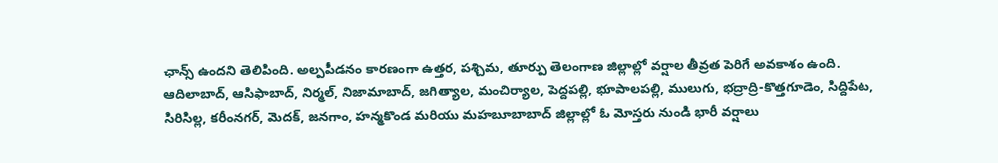ఛాన్స్ ఉందని తెలిపింది. అల్పపీడనం కారణంగా ఉత్తర, పశ్చిమ, తూర్పు తెలంగాణ జిల్లాల్లో వర్షాల తీవ్రత పెరిగే అవకాశం ఉంది.
ఆదిలాబాద్, ఆసిఫాబాద్, నిర్మల్, నిజామాబాద్, జగిత్యాల, మంచిర్యాల, పెద్దపల్లి, భూపాలపల్లి, ములుగు, భద్రాద్రి-కొత్తగూడెం, సిద్దిపేట, సిరిసిల్ల, కరీంనగర్, మెదక్, జనగాం, హన్మకొండ మరియు మహబూబాబాద్ జిల్లాల్లో ఓ మోస్తరు నుండి భారీ వర్షాలు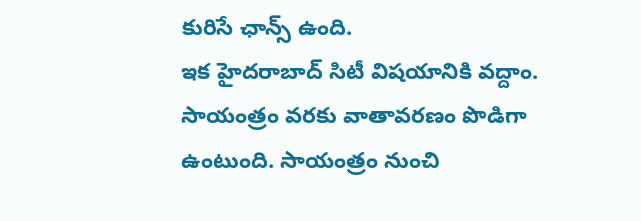కురిసే ఛాన్స్ ఉంది.
ఇక హైదరాబాద్ సిటీ విషయానికి వద్దాం. సాయంత్రం వరకు వాతావరణం పొడిగా ఉంటుంది. సాయంత్రం నుంచి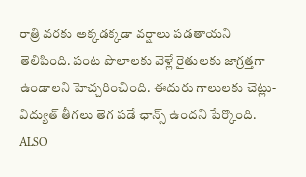రాత్రి వరకు అక్కడక్కడా వర్షాలు పడతాయని తెలిపింది. పంట పొలాలకు వెళ్లే రైతులకు జాగ్రత్తగా ఉండాలని హెచ్చరించింది. ఈదురు గాలులకు చెట్లు- విద్యుత్ తీగలు తెగ పడే ఛాన్స్ ఉందని పేర్కొంది.
ALSO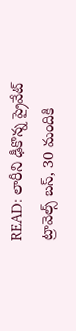READ: లారీని ఢీకొన్న ప్రైవేట్ ట్రావెల్స్ బస్, 30 మందికి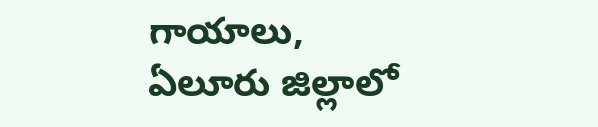గాయాలు, ఏలూరు జిల్లాలో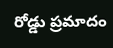రోడ్డు ప్రమాదం